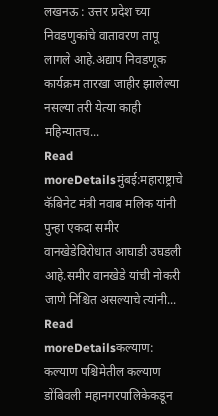लखनऊ : उत्तर प्रदेश च्या निवडणुकांचे वातावरण तापू लागले आहे.अद्याप निवडणूक कार्यक्रम तारखा जाहीर झालेल्या नसल्या तरी येत्या काही महिन्यातच...
Read moreDetailsमुंबई:महाराष्ट्राचे कॅबिनेट मंत्री नवाब मलिक यांनी पुन्हा एकदा समीर वानखेडेविरोधात आघाडी उघडली आहे.समीर वानखेडे यांची नोकरी जाणे निश्चित असल्याचे त्यांनी...
Read moreDetailsकल्याण: कल्याण पश्चिमेतील कल्याण डोंबिवली महानगरपालिकेकडून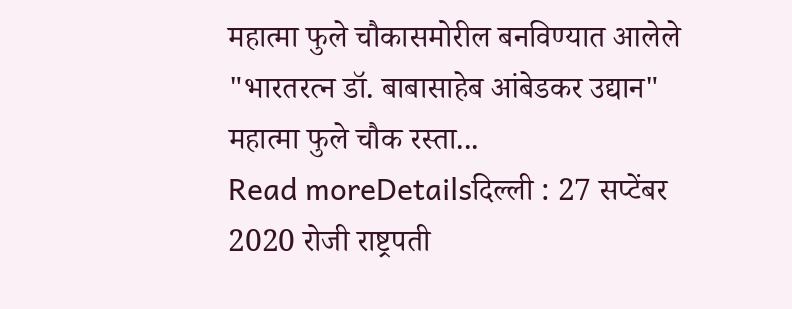महात्मा फुले चौकासमोरील बनविण्यात आलेले "भारतरत्न डॉ. बाबासाहेब आंबेडकर उद्यान" महात्मा फुले चौक रस्ता...
Read moreDetailsदिल्ली : 27 सप्टेंबर 2020 रोजी राष्ट्रपती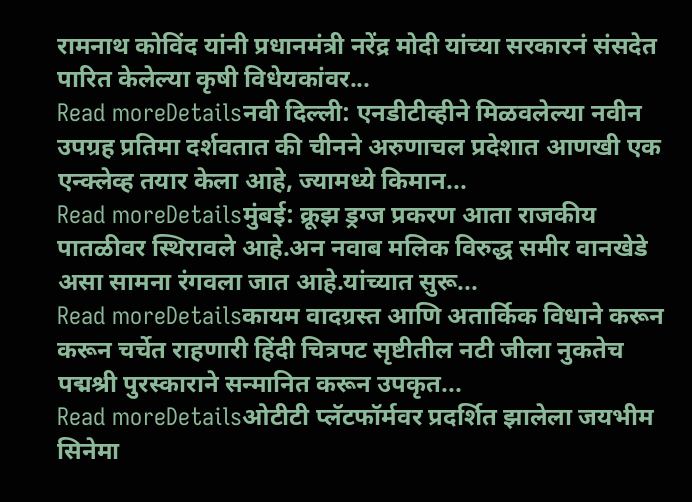रामनाथ कोविंद यांनी प्रधानमंत्री नरेंद्र मोदी यांच्या सरकारनं संसदेत पारित केलेल्या कृषी विधेयकांवर...
Read moreDetailsनवी दिल्ली: एनडीटीव्हीने मिळवलेल्या नवीन उपग्रह प्रतिमा दर्शवतात की चीनने अरुणाचल प्रदेशात आणखी एक एन्क्लेव्ह तयार केला आहे, ज्यामध्ये किमान...
Read moreDetailsमुंबई: क्रूझ ड्रग्ज प्रकरण आता राजकीय पातळीवर स्थिरावले आहे.अन नवाब मलिक विरुद्ध समीर वानखेडे असा सामना रंगवला जात आहे.यांच्यात सुरू...
Read moreDetailsकायम वादग्रस्त आणि अतार्किक विधाने करून करून चर्चेत राहणारी हिंदी चित्रपट सृष्टीतील नटी जीला नुकतेच पद्मश्री पुरस्काराने सन्मानित करून उपकृत...
Read moreDetailsओटीटी प्लॅटफॉर्मवर प्रदर्शित झालेला जयभीम सिनेमा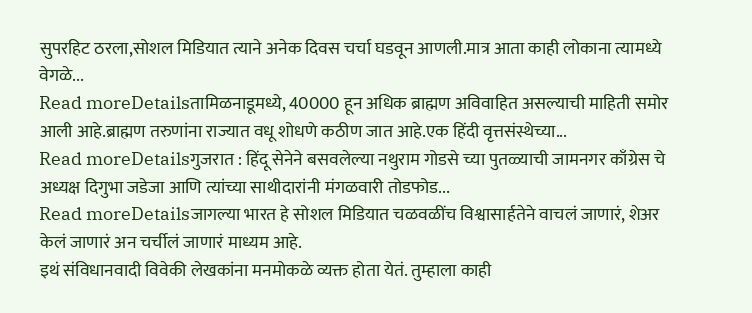सुपरहिट ठरला,सोशल मिडियात त्याने अनेक दिवस चर्चा घडवून आणली.मात्र आता काही लोकाना त्यामध्ये वेगळे...
Read moreDetailsतामिळनाडूमध्ये, 40000 हून अधिक ब्राह्मण अविवाहित असल्याची माहिती समोर आली आहे.ब्राह्मण तरुणांना राज्यात वधू शोधणे कठीण जात आहे.एक हिंदी वृत्तसंस्थेच्या...
Read moreDetailsगुजरात : हिंदू सेनेने बसवलेल्या नथुराम गोडसे च्या पुतळ्याची जामनगर काँग्रेस चे अध्यक्ष दिगुभा जडेजा आणि त्यांच्या साथीदारांनी मंगळवारी तोडफोड...
Read moreDetailsजागल्या भारत हे सोशल मिडियात चळवळींच विश्वासार्हतेने वाचलं जाणारं, शेअर केलं जाणारं अन चर्चीलं जाणारं माध्यम आहे.
इथं संविधानवादी विवेकी लेखकांना मनमोकळे व्यक्त होता येतं. तुम्हाला काही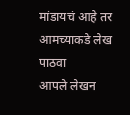मांडायचं आहे तर आमच्याकडे लेख पाठवा
आपले लेखन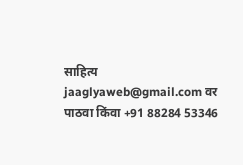साहित्य jaaglyaweb@gmail.com वर पाठवा किंवा +91 88284 53346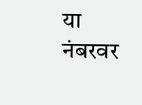या नंबरवर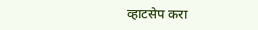व्हाटसेप करा